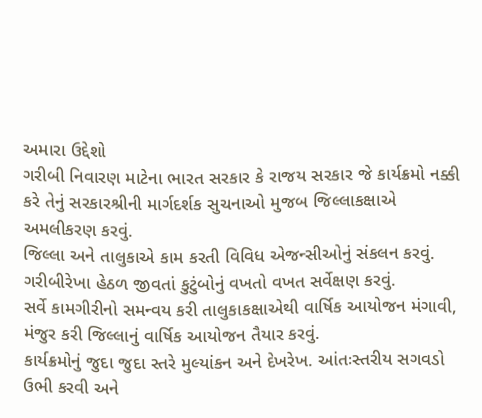અમારા ઉદ્દેશો
ગરીબી નિવારણ માટેના ભારત સરકાર કે રાજય સરકાર જે કાર્યક્રમો નક્કી કરે તેનું સરકારશ્રીની માર્ગદર્શક સુચનાઓ મુજબ જિલ્લાકક્ષાએ અમલીકરણ કરવું.
જિલ્લા અને તાલુકાએ કામ કરતી વિવિધ એજન્સીઓનું સંકલન કરવું.
ગરીબીરેખા હેઠળ જીવતાં કુટુંબોનું વખતો વખત સર્વેક્ષણ કરવું.
સર્વે કામગીરીનો સમન્વય કરી તાલુકાકક્ષાએથી વાર્ષિક આયોજન મંગાવી, મંજુર કરી જિલ્લાનું વાર્ષિક આયોજન તૈયાર કરવું.
કાર્યક્રમોનું જુદા જુદા સ્તરે મુલ્યાંકન અને દેખરેખ. આંતઃસ્તરીય સગવડો ઉભી કરવી અને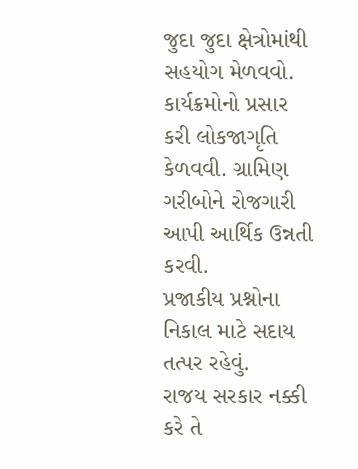જુદા જુદા ક્ષેત્રોમાંથી સહયોગ મેળવવો.
કાર્યક્રમોનો પ્રસાર કરી લોકજાગૃતિ કેળવવી. ગ્રામિણ ગરીબોને રોજગારી આપી આર્થિક ઉન્નતી કરવી.
પ્રજાકીય પ્રશ્નોના નિકાલ માટે સદાય તત્પર રહેવું.
રાજય સરકાર નક્કી કરે તે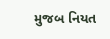મુજબ નિયત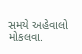સમયે અહેવાલો મોકલવા.